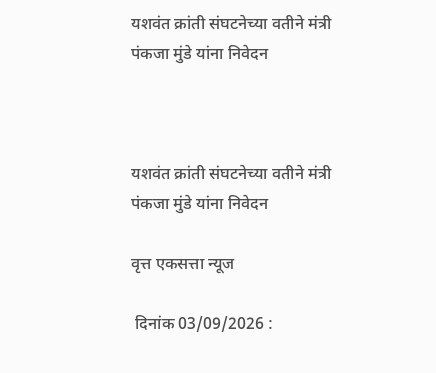यशवंत क्रांती संघटनेच्या वतीने मंत्री पंकजा मुंडे यांना निवेदन



यशवंत क्रांती संघटनेच्या वतीने मंत्री पंकजा मुंडे यांना निवेदन

वृत्त एकसत्ता न्यूज

 दिनांक 03/09/2026 :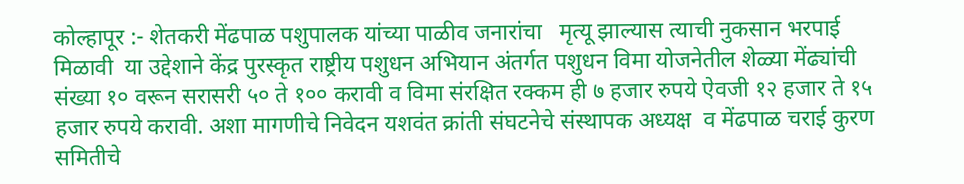कोल्हापूर :- शेतकरी मेंढपाळ पशुपालक यांच्या पाळीव जनारांचा   मृत्यू झाल्यास त्याची नुकसान भरपाई मिळावी  या उद्देशाने केंद्र पुरस्कृत राष्ट्रीय पशुधन अभियान अंतर्गत पशुधन विमा योजनेतील शेळ्या मेंढ्यांची संख्या १० वरून सरासरी ५० ते १०० करावी व विमा संरक्षित रक्कम ही ७ हजार रुपये ऐवजी १२ हजार ते १५ हजार रुपये करावी. अशा मागणीचे निवेदन यशवंत क्रांती संघटनेचे संस्थापक अध्यक्ष  व मेंढपाळ चराई कुरण समितीचे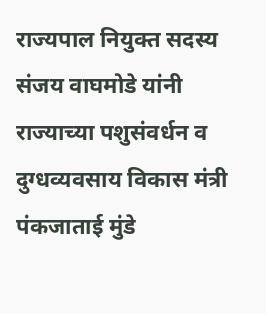राज्यपाल नियुक्त सदस्य  संजय वाघमोडे यांनी  राज्याच्या पशुसंवर्धन व दुग्धव्यवसाय विकास मंत्री पंकजाताई मुंडे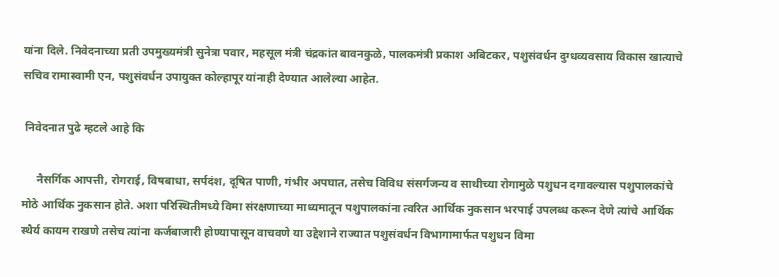यांना दिले. निवेदनाच्या प्रती उपमुख्यमंत्री सुनेत्रा पवार, महसूल मंत्री चंद्रकांत बावनकुळे, पालकमंत्री प्रकाश अबिटकर, पशुसंवर्धन दुग्धव्यवसाय विकास खात्याचे सचिव रामास्वामी एन, पशुसंवर्धन उपायुक्त कोल्हापूर यांनाही देण्यात आलेल्या आहेत.

 निवेदनात पुढे म्हटले आहे कि

     नैसर्गिक आपत्ती, रोगराई, विषबाधा, सर्पदंश, दूषित पाणी, गंभीर अपघात, तसेच विविध संसर्गजन्य व साथीच्या रोगामुळे पशुधन दगावल्यास पशुपालकांचे मोठे आर्थिक नुकसान होते. अशा परिस्थितीमध्ये विमा संरक्षणाच्या माध्यमातून पशुपालकांना त्वरित आर्थिक नुकसान भरपाई उपलब्ध करून देणे त्यांचे आर्थिक स्थैर्य कायम राखणे तसेच त्यांना कर्जबाजारी होण्यापासून वाचवणे या उद्देशाने राज्यात पशुसंवर्धन विभागामार्फत पशुधन विमा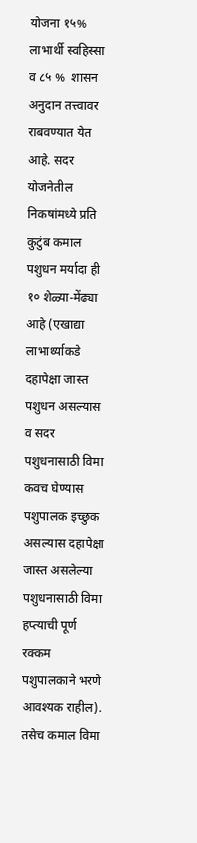योजना १५% लाभार्थी स्वहिस्सा व ८५ %  शासन अनुदान तत्त्वावर राबवण्यात येत आहे. सदर योजनेतील निकषांमध्ये प्रति कुटुंब कमाल पशुधन मर्यादा ही १० शेळ्या-मेंढ्या आहे (एखाद्या लाभार्थ्याकडे दहापेक्षा जास्त पशुधन असल्यास व सदर पशुधनासाठी विमा कवच घेण्यास पशुपालक इच्छुक असल्यास दहापेक्षा जास्त असलेल्या पशुधनासाठी विमा हप्त्याची पूर्ण रक्कम पशुपालकाने भरणे आवश्यक राहील). तसेच कमाल विमा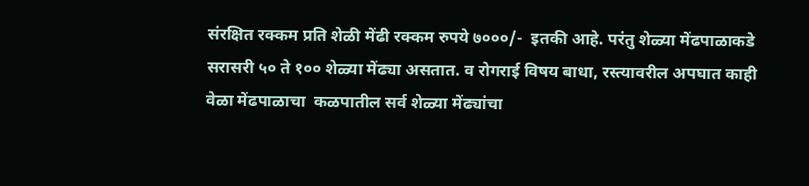संरक्षित रक्कम प्रति शेळी मेंढी रक्कम रुपये ७०००/-  इतकी आहे. परंतु शेळ्या मेंढपाळाकडे सरासरी ५० ते १०० शेळ्या मेंढ्या असतात. व रोगराई विषय बाधा, रस्त्यावरील अपघात काही वेळा मेंढपाळाचा  कळपातील सर्व शेळ्या मेंढ्यांचा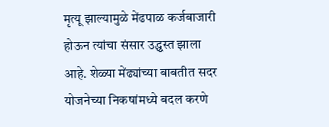मृत्यू झाल्यामुळे मेंढपाळ कर्जबाजारी होऊन त्यांचा संसार उद्ध्वस्त झाला आहे. शेळ्या मेंढ्यांच्या बाबतीत सदर योजनेच्या निकषांमध्ये बदल करणे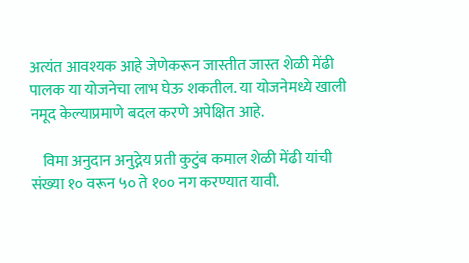अत्यंत आवश्यक आहे जेणेकरून जास्तीत जास्त शेळी मेंढी पालक या योजनेचा लाभ घेऊ शकतील. या योजनेमध्ये खाली नमूद केल्याप्रमाणे बदल करणे अपेक्षित आहे.

    विमा अनुदान अनुद्नेय प्रती कुटुंब कमाल शेळी मेंढी यांची संख्या १० वरून ५० ते १०० नग करण्यात यावी.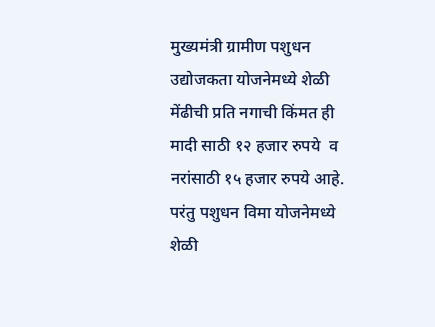मुख्यमंत्री ग्रामीण पशुधन उद्योजकता योजनेमध्ये शेळी मेंढीची प्रति नगाची किंमत ही मादी साठी १२ हजार रुपये  व नरांसाठी १५ हजार रुपये आहे. परंतु पशुधन विमा योजनेमध्ये शेळी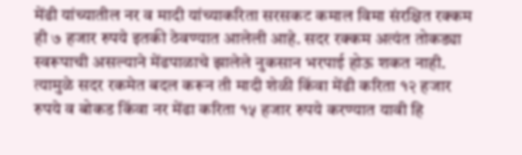मेंढी यांच्यातील नर व मादी यांच्याकरिता सरसकट कमाल विमा संरक्षित रक्कम ही ७ हजार रुपये इतकी ठेवण्यात आलेली आहे. सदर रक्कम अत्यंत तोकड्या स्वरूपाची असल्याने मेंढपाळाचे झालेले नुकसान भरपाई होऊ शकत नाही. त्यामुळे सदर रकमेत बदल करून ती मादी शेळी किंवा मेंढी करिता १२ हजार रुपये व बोकड किंवा नर मेंढा करिता १५ हजार रुपये करण्यात यावी हि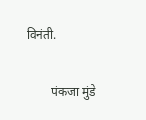विनंती.

        पंकजा मुंडे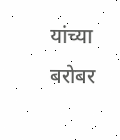यांच्या बरोबर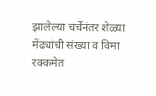झालेल्या चर्चेनंतर शेळ्या मेंढ्यांची संख्या व विमा रक्कमेत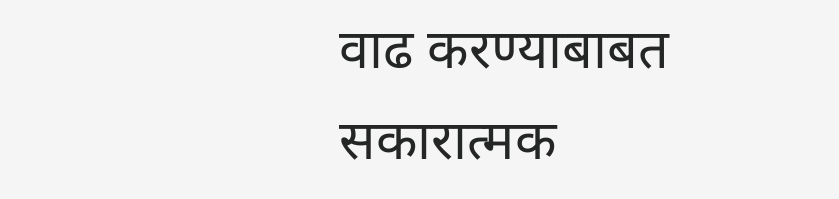वाढ करण्याबाबत सकारात्मक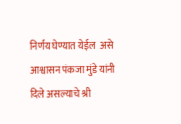निर्णय घेण्यात येईल  असे आश्वासन पंकजा मुंडे यांनी दिले असल्याचे श्री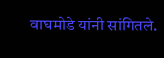वाघमोडे यांनी सांगितले.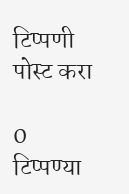टिप्पणी पोस्ट करा

0 टिप्पण्या